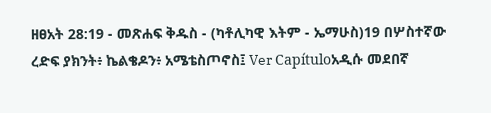ዘፀአት 28:19 - መጽሐፍ ቅዱስ - (ካቶሊካዊ እትም - ኤማሁስ)19 በሦስተኛው ረድፍ ያክንት፥ ኬልቄዶን፥ አሜቴስጦኖስ፤ Ver Capítuloአዲሱ መደበኛ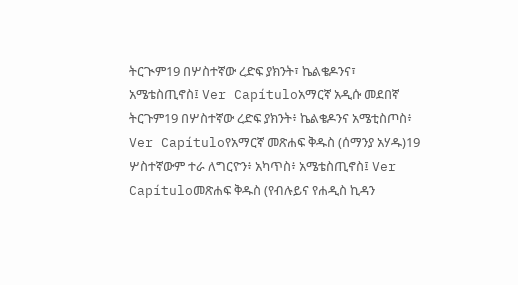ትርጒም19 በሦስተኛው ረድፍ ያክንት፣ ኬልቄዶንና፣ አሜቴስጢኖስ፤ Ver Capítuloአማርኛ አዲሱ መደበኛ ትርጉም19 በሦስተኛው ረድፍ ያክንት፥ ኬልቄዶንና አሜቲስጦስ፥ Ver Capítuloየአማርኛ መጽሐፍ ቅዱስ (ሰማንያ አሃዱ)19 ሦስተኛውም ተራ ለግርዮን፥ አካጥስ፥ አሜቴስጢኖስ፤ Ver Capítuloመጽሐፍ ቅዱስ (የብሉይና የሐዲስ ኪዳን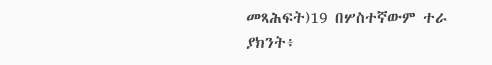መጻሕፍት)19 በሦስተኛውም ተራ ያክንት፥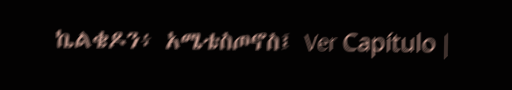ኬልቄዶን፥ አሜቴስጦኖስ፤ Ver Capítulo |